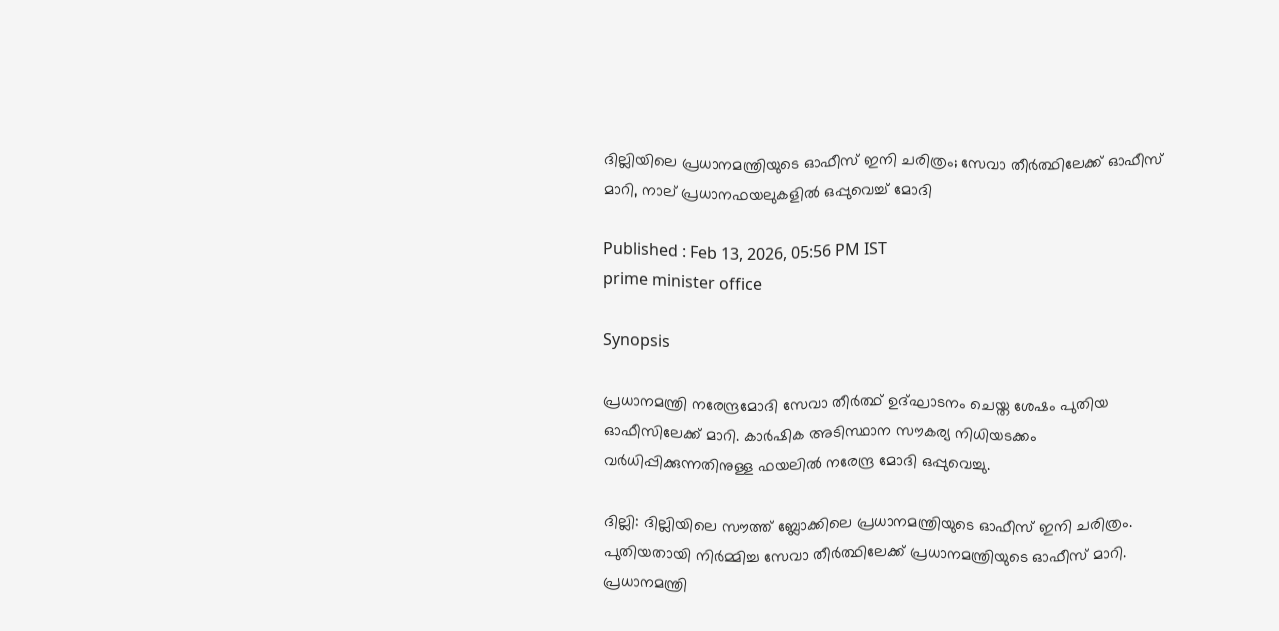ദില്ലിയിലെ പ്രധാനമന്ത്രിയുടെ ഓഫീസ് ഇനി ചരിത്രം; സേവാ തീർത്ഥിലേക്ക് ഓഫീസ് മാറി, നാല് പ്രധാനഫയലുകളിൽ ഒപ്പുവെച്ച് മോദി

Published : Feb 13, 2026, 05:56 PM IST
prime minister office

Synopsis

പ്രധാനമന്ത്രി നരേന്ദ്രമോദി സേവാ തീർത്ഥ് ഉദ്ഘാടനം ചെയ്ത ശേഷം പുതിയ ഓഫീസിലേക്ക് മാറി. കാർഷിക അടിസ്ഥാന സൗകര്യ നിധിയടക്കം വർധിപ്പിക്കുന്നതിനുള്ള ഫയലിൽ നരേന്ദ്ര മോദി ഒപ്പുവെച്ചു.

ദില്ലി: ദില്ലിയിലെ സൗത്ത് ബ്ലോക്കിലെ പ്രധാനമന്ത്രിയുടെ ഓഫീസ് ഇനി ചരിത്രം. പുതിയതായി നിർമ്മിച്ച സേവാ തീർത്ഥിലേക്ക് പ്രധാനമന്ത്രിയുടെ ഓഫീസ് മാറി. പ്രധാനമന്ത്രി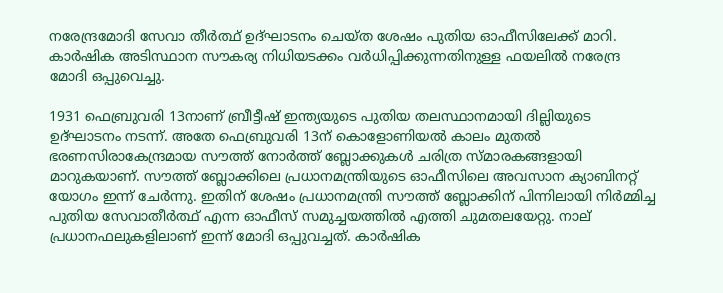നരേന്ദ്രമോദി സേവാ തീർത്ഥ് ഉദ്ഘാടനം ചെയ്ത ശേഷം പുതിയ ഓഫീസിലേക്ക് മാറി. കാർഷിക അടിസ്ഥാന സൗകര്യ നിധിയടക്കം വർധിപ്പിക്കുന്നതിനുള്ള ഫയലിൽ നരേന്ദ്ര മോദി ഒപ്പുവെച്ചു.

1931 ഫെബ്രുവരി 13നാണ് ബ്രീട്ടീഷ് ഇന്ത്യയുടെ പുതിയ തലസ്ഥാനമായി ദില്ലിയുടെ ഉദ്ഘാടനം നടന്ന്. അതേ ഫെബ്രുവരി 13ന് കൊളോണിയൽ കാലം മുതൽ ഭരണസിരാകേന്ദ്രമായ സൗത്ത് നോർത്ത് ബ്ലോക്കുകൾ ചരിത്ര സ്മാരകങ്ങളായി മാറുകയാണ്. സൗത്ത് ബ്ലോക്കിലെ പ്രധാനമന്ത്രിയുടെ ഓഫീസിലെ അവസാന ക്യാബിനറ്റ് യോഗം ഇന്ന് ചേർന്നു. ഇതിന് ശേഷം പ്രധാനമന്ത്രി സൗത്ത് ബ്ലോക്കിന് പിന്നിലായി നിർമ്മിച്ച പുതിയ സേവാതീർത്ഥ് എന്ന ഓഫീസ് സമുച്ചയത്തിൽ എത്തി ചുമതലയേറ്റു. നാല് പ്രധാനഫലുകളിലാണ് ഇന്ന് മോദി ഒപ്പുവച്ചത്. കാര്‍ഷിക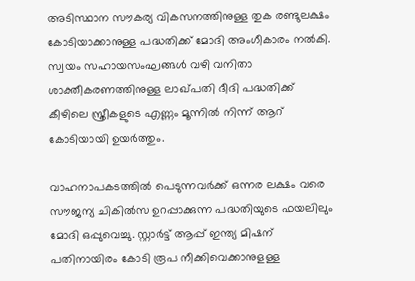അടിസ്ഥാന സൗകര്യ വികസനത്തിനുള്ള തുക രണ്ടുലക്ഷം കോടിയാക്കാനുള്ള പദ്ധതിക്ക് മോദി അംഗീകാരം നൽകി. സ്വയം സഹായസംഘങ്ങൾ വഴി വനിതാ ശാക്തീകരണത്തിനുള്ള ലാഖ്പതി ദീദി പദ്ധതിക്ക് കീഴിലെ സ്ത്രീകളുടെ എണ്ണം മൂന്നിൽ നിന്ന് ആറ് കോടിയായി ഉയർത്തും.

വാഹനാപകടത്തില്‍ പെടുന്നവര്‍ക്ക് ഒന്നര ലക്ഷം വരെ സൗജന്യ ചികില്‍സ ഉറപ്പാക്കുന്ന പദ്ധതിയുടെ ഫയലിലും മോദി ഒപ്പുവെച്ചു. സ്റ്റാർട്ട് ആപ്പ് ഇന്ത്യ മിഷന് പതിനായിരം കോടി രൂപ നീക്കിവെക്കാനുളള്ള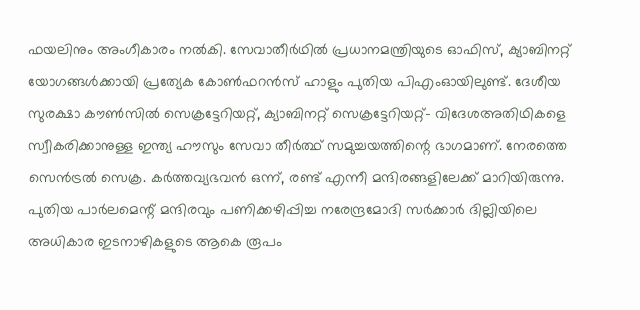ഫയലിനും അംഗീകാരം നൽകി. സേവാതീര്‍ഥില്‍ പ്രധാനമന്ത്രിയുടെ ഓഫിസ്, ക്യാബിനറ്റ് യോഗങ്ങൾക്കായി പ്രത്യേക കോൺഫറൻസ് ഹാളും പുതിയ പിഎംഓയിലുണ്ട്. ദേശീയ സുരക്ഷാ കൗണ്‍സില്‍ സെക്രട്ടേറിയറ്റ്, ക്യാബിനറ്റ് സെക്രട്ടേറിയറ്റ്- വിദേശഅതിഥികളെ സ്വീകരിക്കാനുള്ള ഇന്ത്യ ഹൗസും സേവാ തീർത്ഥ് സമുച്ചയത്തിന്റെ ഭാഗമാണ്. നേരത്തെ സെൻട്രൽ സെക്ര. കർത്തവ്യഭവൻ ഒന്ന്, രണ്ട് എന്നീ മന്ദിരങ്ങളിലേക്ക് മാറിയിരുന്നു. പുതിയ പാർലമെന്റ് മന്ദിരവും പണിക്കഴിപ്പിച്ച നരേന്ദ്രമോദി സർക്കാർ ദില്ലിയിലെ അധികാര ഇടനാഴികളുടെ ആകെ രൂപം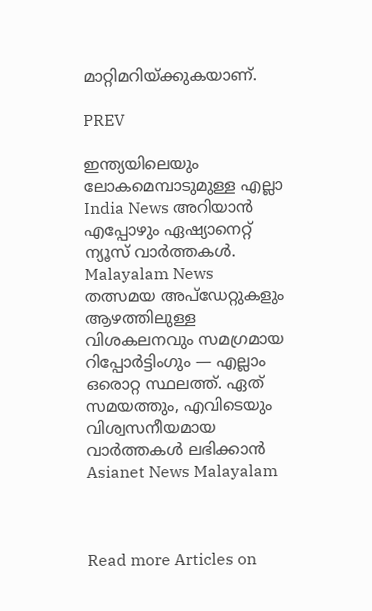മാറ്റിമറിയ്ക്കുകയാണ്.

PREV

ഇന്ത്യയിലെയും ലോകമെമ്പാടുമുള്ള എല്ലാ India News അറിയാൻ എപ്പോഴും ഏഷ്യാനെറ്റ് ന്യൂസ് വാർത്തകൾ. Malayalam News   തത്സമയ അപ്‌ഡേറ്റുകളും ആഴത്തിലുള്ള വിശകലനവും സമഗ്രമായ റിപ്പോർട്ടിംഗും — എല്ലാം ഒരൊറ്റ സ്ഥലത്ത്. ഏത് സമയത്തും, എവിടെയും വിശ്വസനീയമായ വാർത്തകൾ ലഭിക്കാൻ Asianet News Malayalam



Read more Articles on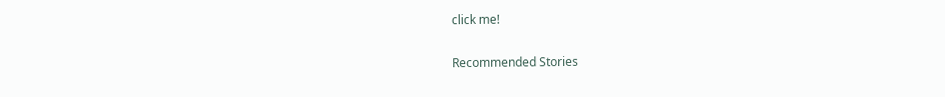click me!

Recommended Stories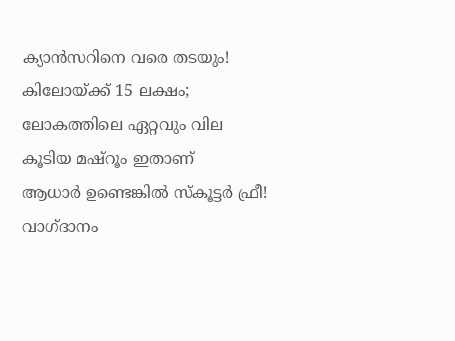ക്യാൻസറിനെ വരെ തടയും! കിലോയ്ക്ക് 15 ലക്ഷം; ലോകത്തിലെ ഏറ്റവും വില കൂടിയ മഷ്റൂം ഇതാണ്
ആധാർ ഉണ്ടെങ്കിൽ സ്കൂട്ടർ ഫ്രീ! വാഗ്ദാനം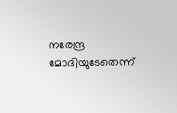നരേന്ദ്ര മോദിയുടേതെന്ന്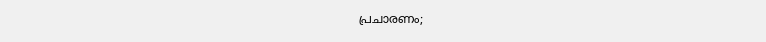പ്രചാരണം;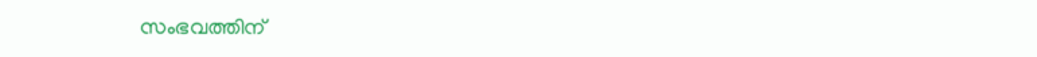സംഭവത്തിന്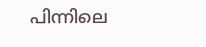പിന്നിലെ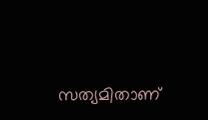സത്യമിതാണ്